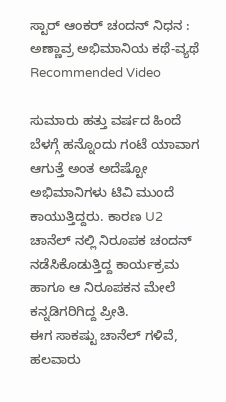ಸ್ಟಾರ್ ಆಂಕರ್ ಚಂದನ್ ನಿಧನ : ಅಣ್ಣಾವ್ರ ಅಭಿಮಾನಿಯ ಕಥೆ-ವ್ಯಥೆ
Recommended Video

ಸುಮಾರು ಹತ್ತು ವರ್ಷದ ಹಿಂದೆ ಬೆಳಗ್ಗೆ ಹನ್ನೊಂದು ಗಂಟೆ ಯಾವಾಗ ಆಗುತ್ತೆ ಅಂತ ಅದೆಷ್ಟೋ ಅಭಿಮಾನಿಗಳು ಟಿವಿ ಮುಂದೆ ಕಾಯುತ್ತಿದ್ದರು. ಕಾರಣ U2 ಚಾನೆಲ್ ನಲ್ಲಿ ನಿರೂಪಕ ಚಂದನ್ ನಡೆಸಿಕೊಡುತ್ತಿದ್ದ ಕಾರ್ಯಕ್ರಮ ಹಾಗೂ ಆ ನಿರೂಪಕನ ಮೇಲೆ ಕನ್ನಡಿಗರಿಗಿದ್ದ ಪ್ರೀತಿ.
ಈಗ ಸಾಕಷ್ಟು ಚಾನೆಲ್ ಗಳಿವೆ, ಹಲವಾರು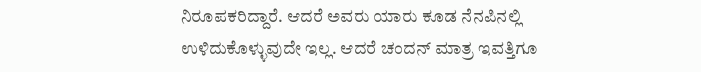ನಿರೂಪಕರಿದ್ದಾರೆ. ಆದರೆ ಅವರು ಯಾರು ಕೂಡ ನೆನಪಿನಲ್ಲಿ ಉಳಿದುಕೊಳ್ಳುವುದೇ ಇಲ್ಲ. ಆದರೆ ಚಂದನ್ ಮಾತ್ರ ಇವತ್ತಿಗೂ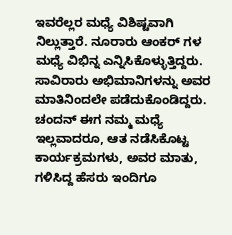ಇವರೆಲ್ಲರ ಮಧ್ಯೆ ವಿಶಿಷ್ಟವಾಗಿ ನಿಲ್ಲುತ್ತಾರೆ. ನೂರಾರು ಆಂಕರ್ ಗಳ ಮಧ್ಯೆ ವಿಭಿನ್ನ ಎನ್ನಿಸಿಕೊಳ್ಳುತ್ತಿದ್ದರು.
ಸಾವಿರಾರು ಅಭಿಮಾನಿಗಳನ್ನು ಅವರ ಮಾತಿನಿಂದಲೇ ಪಡೆದುಕೊಂಡಿದ್ದರು. ಚಂದನ್ ಈಗ ನಮ್ಮ ಮಧ್ಯೆ ಇಲ್ಲವಾದರೂ, ಆತ ನಡೆಸಿಕೊಟ್ಟ ಕಾರ್ಯಕ್ರಮಗಳು, ಅವರ ಮಾತು, ಗಳಿಸಿದ್ದ ಹೆಸರು ಇಂದಿಗೂ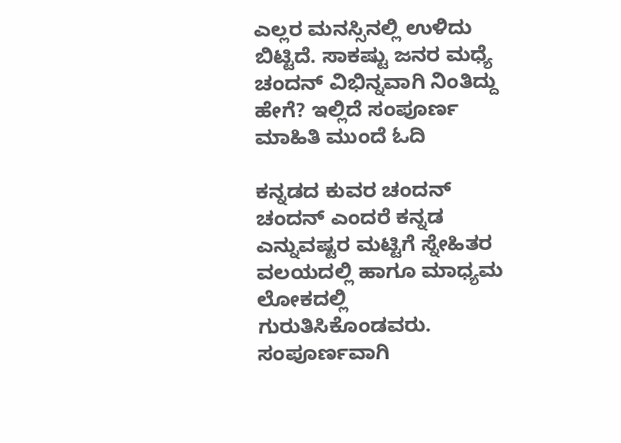ಎಲ್ಲರ ಮನಸ್ಸಿನಲ್ಲಿ ಉಳಿದು ಬಿಟ್ಟಿದೆ. ಸಾಕಷ್ಟು ಜನರ ಮಧ್ಯೆ ಚಂದನ್ ವಿಭಿನ್ನವಾಗಿ ನಿಂತಿದ್ದು ಹೇಗೆ? ಇಲ್ಲಿದೆ ಸಂಪೂರ್ಣ ಮಾಹಿತಿ ಮುಂದೆ ಓದಿ

ಕನ್ನಡದ ಕುವರ ಚಂದನ್
ಚಂದನ್ ಎಂದರೆ ಕನ್ನಡ ಎನ್ನುವಷ್ಟರ ಮಟ್ಟಿಗೆ ಸ್ನೇಹಿತರ ವಲಯದಲ್ಲಿ ಹಾಗೂ ಮಾಧ್ಯಮ ಲೋಕದಲ್ಲಿ ಗುರುತಿಸಿಕೊಂಡವರು. ಸಂಪೂರ್ಣವಾಗಿ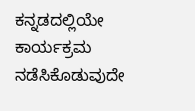ಕನ್ನಡದಲ್ಲಿಯೇ ಕಾರ್ಯಕ್ರಮ ನಡೆಸಿಕೊಡುವುದೇ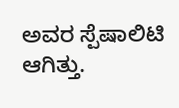ಅವರ ಸ್ಪೆಷಾಲಿಟಿ ಆಗಿತ್ತು.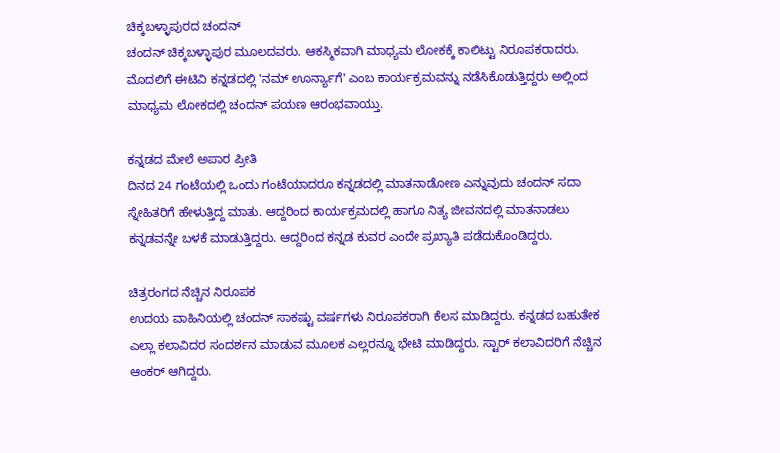ಚಿಕ್ಕಬಳ್ಳಾಪುರದ ಚಂದನ್
ಚಂದನ್ ಚಿಕ್ಕಬಳ್ಳಾಪುರ ಮೂಲದವರು. ಆಕಸ್ಮಿಕವಾಗಿ ಮಾಧ್ಯಮ ಲೋಕಕ್ಕೆ ಕಾಲಿಟ್ಟು ನಿರೂಪಕರಾದರು. ಮೊದಲಿಗೆ ಈಟಿವಿ ಕನ್ನಡದಲ್ಲಿ 'ನಮ್ ಊರ್ನ್ಯಾಗೆ' ಎಂಬ ಕಾರ್ಯಕ್ರಮವನ್ನು ನಡೆಸಿಕೊಡುತ್ತಿದ್ದರು ಅಲ್ಲಿಂದ ಮಾಧ್ಯಮ ಲೋಕದಲ್ಲಿ ಚಂದನ್ ಪಯಣ ಆರಂಭವಾಯ್ತು.

ಕನ್ನಡದ ಮೇಲೆ ಅಪಾರ ಪ್ರೀತಿ
ದಿನದ 24 ಗಂಟೆಯಲ್ಲಿ ಒಂದು ಗಂಟೆಯಾದರೂ ಕನ್ನಡದಲ್ಲಿ ಮಾತನಾಡೋಣ ಎನ್ನುವುದು ಚಂದನ್ ಸದಾ ಸ್ನೇಹಿತರಿಗೆ ಹೇಳುತ್ತಿದ್ದ ಮಾತು. ಆದ್ದರಿಂದ ಕಾರ್ಯಕ್ರಮದಲ್ಲಿ ಹಾಗೂ ನಿತ್ಯ ಜೀವನದಲ್ಲಿ ಮಾತನಾಡಲು ಕನ್ನಡವನ್ನೇ ಬಳಕೆ ಮಾಡುತ್ತಿದ್ದರು. ಆದ್ದರಿಂದ ಕನ್ನಡ ಕುವರ ಎಂದೇ ಪ್ರಖ್ಯಾತಿ ಪಡೆದುಕೊಂಡಿದ್ದರು.

ಚಿತ್ರರಂಗದ ನೆಚ್ಚಿನ ನಿರೂಪಕ
ಉದಯ ವಾಹಿನಿಯಲ್ಲಿ ಚಂದನ್ ಸಾಕಷ್ಟು ವರ್ಷಗಳು ನಿರೂಪಕರಾಗಿ ಕೆಲಸ ಮಾಡಿದ್ದರು. ಕನ್ನಡದ ಬಹುತೇಕ ಎಲ್ಲಾ ಕಲಾವಿದರ ಸಂದರ್ಶನ ಮಾಡುವ ಮೂಲಕ ಎಲ್ಲರನ್ನೂ ಭೇಟಿ ಮಾಡಿದ್ದರು. ಸ್ಟಾರ್ ಕಲಾವಿದರಿಗೆ ನೆಚ್ಚಿನ ಆಂಕರ್ ಆಗಿದ್ದರು.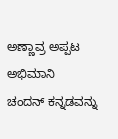ಅಣ್ಣಾವ್ರ ಅಪ್ಪಟ ಅಭಿಮಾನಿ
ಚಂದನ್ ಕನ್ನಡವನ್ನು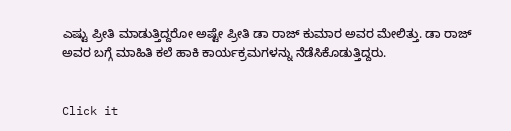ಎಷ್ಟು ಪ್ರೀತಿ ಮಾಡುತ್ತಿದ್ದರೋ ಅಷ್ಟೇ ಪ್ರೀತಿ ಡಾ ರಾಜ್ ಕುಮಾರ ಅವರ ಮೇಲಿತ್ತು. ಡಾ ರಾಜ್ ಅವರ ಬಗ್ಗೆ ಮಾಹಿತಿ ಕಲೆ ಹಾಕಿ ಕಾರ್ಯಕ್ರಮಗಳನ್ನು ನೆಡೆಸಿಕೊಡುತ್ತಿದ್ದರು.


Click it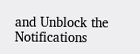and Unblock the Notifications